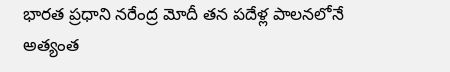భారత ప్రధాని నరేంద్ర మోదీ తన పదేళ్ల పాలనలోనే అత్యంత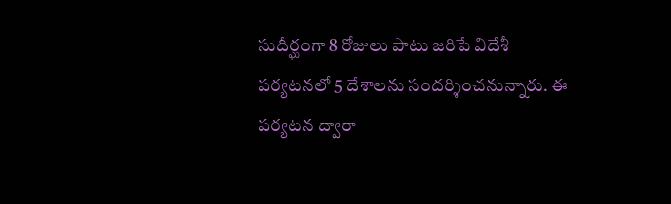సుదీర్ఘంగా 8 రోజులు పాటు జరిపే విదేశీ పర్యటనలో 5 దేశాలను సందర్శించనున్నారు. ఈ పర్యటన ద్వారా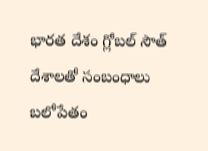భారత దేశం గ్లోబల్ సౌత్ దేశాలతో సంబంధాలు బలోపేతం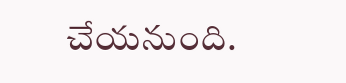చేయనుంది.